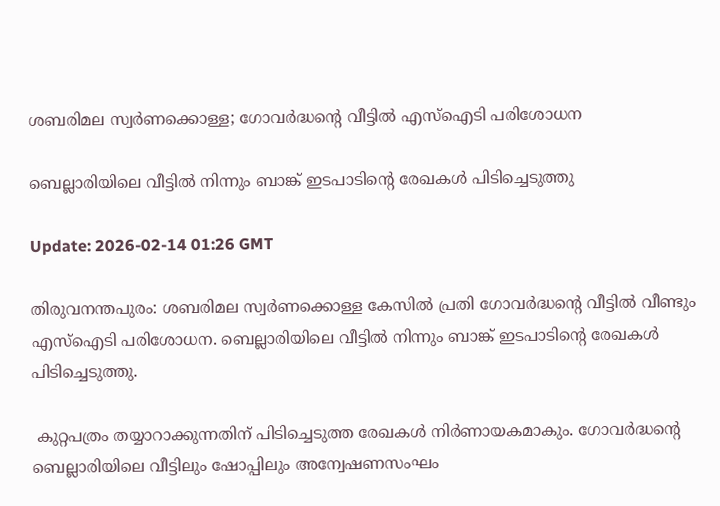ശബരിമല സ്വർണക്കൊള്ള; ഗോവർദ്ധന്റെ വീട്ടിൽ എസ്ഐടി പരിശോധന

ബെല്ലാരിയിലെ വീട്ടിൽ നിന്നും ബാങ്ക് ഇടപാടിന്റെ രേഖകൾ പിടിച്ചെടുത്തു

Update: 2026-02-14 01:26 GMT

തിരുവനന്തപുരം: ശബരിമല സ്വർണക്കൊള്ള കേസിൽ പ്രതി ഗോവർദ്ധന്റെ വീട്ടിൽ വീണ്ടും എസ്ഐടി പരിശോധന. ബെല്ലാരിയിലെ വീട്ടിൽ നിന്നും ബാങ്ക് ഇടപാടിന്റെ രേഖകൾ പിടിച്ചെടുത്തു.

 കുറ്റപത്രം തയ്യാറാക്കുന്നതിന് പിടിച്ചെടുത്ത രേഖകൾ നിർണായകമാകും. ഗോവർദ്ധന്റെ ബെല്ലാരിയിലെ വീട്ടിലും ഷോപ്പിലും അന്വേഷണസംഘം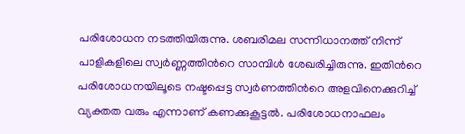പരിശോധന നടത്തിയിരുന്നു. ശബരിമല സന്നിധാനത്ത് നിന്ന് പാളികളിലെ സ്വർണ്ണത്തിൻറെ സാമ്പിൾ ശേഖരിച്ചിരുന്നു. ഇതിൻറെ പരിശോധനയിലൂടെ നഷ്ടപ്പെട്ട സ്വർണത്തിൻറെ അളവിനെക്കുറിച്ച് വ്യക്തത വരും എന്നാണ് കണക്കുകൂട്ടൽ. പരിശോധനാഫലം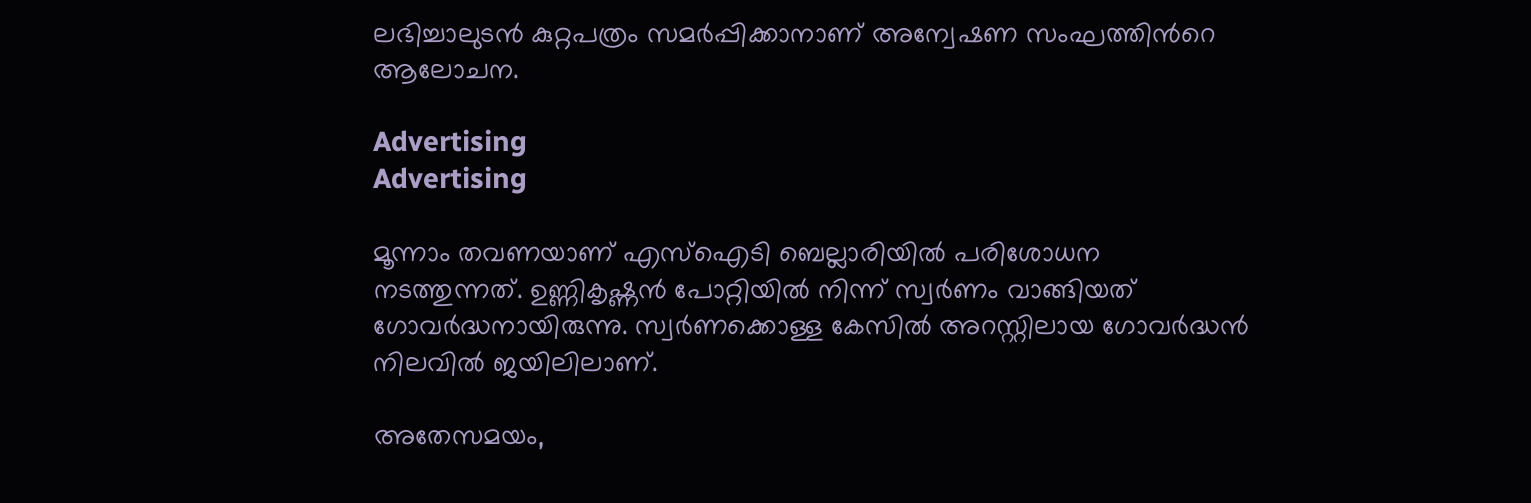ലഭിച്ചാലുടൻ കുറ്റപത്രം സമർപ്പിക്കാനാണ് അന്വേഷണ സംഘത്തിൻറെ ആലോചന.

Advertising
Advertising

മൂന്നാം തവണയാണ് എസ്ഐടി ബെല്ലാരിയിൽ പരിശോധന നടത്തുന്നത്. ഉണ്ണികൃഷ്ണൻ പോറ്റിയിൽ നിന്ന് സ്വർണം വാങ്ങിയത് ഗോവർദ്ധനായിരുന്നു. സ്വർണക്കൊള്ള കേസിൽ അറസ്റ്റിലായ ഗോവർദ്ധൻ നിലവിൽ ജയിലിലാണ്.

അതേസമയം,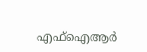എഫ്‌ഐആര്‍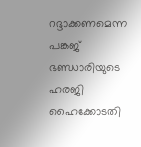റദ്ദാക്കണമെന്ന പങ്കജ് ഭണ്ഡാരിയുടെ ഹരജി ഹൈക്കോടതി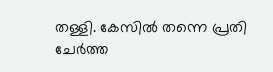തള്ളി. കേസിൽ തന്നെ പ്രതി ചേര്‍ത്ത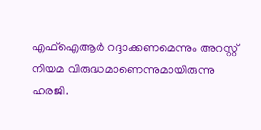എഫ്ഐആര്‍ റദ്ദാക്കണമെന്നും അറസ്റ്റ് നിയമ വിരുദ്ധമാണെന്നുമായിരുന്നു ഹരജി.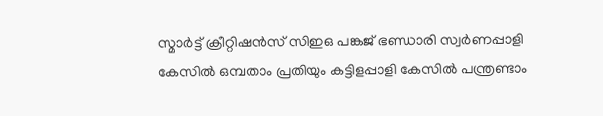സ്മാർട്ട്‌ ക്രീറ്റിഷൻസ് സിഇഒ പങ്കജ് ഭണ്ഡാരി സ്വർണപ്പാളി കേസിൽ ഒമ്പതാം പ്രതിയും കട്ടിളപ്പാളി കേസിൽ പന്ത്രണ്ടാം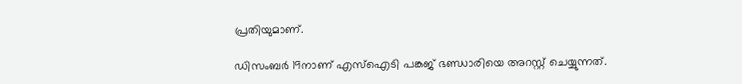പ്രതിയുമാണ്.

ഡിസംബർ 19നാണ് എസ്ഐടി പങ്കജ് ഭണ്ഡാരിയെ അറസ്റ്റ് ചെയ്യുന്നത്.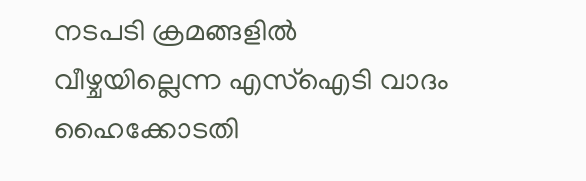നടപടി ക്രമങ്ങളിൽ വീഴ്ചയില്ലെന്ന എസ്ഐടി വാദം ഹൈക്കോടതി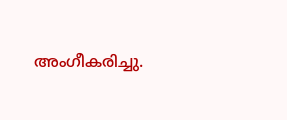അംഗീകരിച്ചു.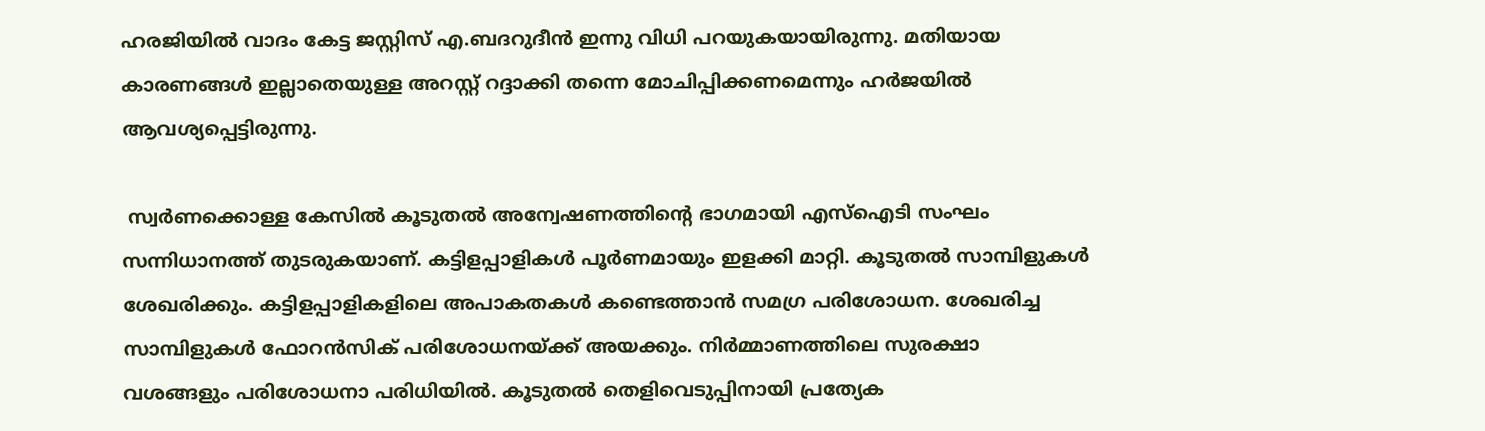ഹരജിയിൽ വാദം കേട്ട ജസ്റ്റിസ് എ.ബദറുദീൻ ഇന്നു വിധി പറയുകയായിരുന്നു. മതിയായ കാരണങ്ങള്‍ ഇല്ലാതെയുള്ള അറസ്റ്റ് റദ്ദാക്കി തന്നെ മോചിപ്പിക്കണമെന്നും ഹ‍ർജയിൽ ആവശ്യപ്പെട്ടിരുന്നു.

 സ്വര്‍ണക്കൊള്ള കേസിൽ കൂടുതൽ അന്വേഷണത്തിന്‍റെ ഭാഗമായി എസ്ഐടി സംഘം സന്നിധാനത്ത് തുടരുകയാണ്. കട്ടിളപ്പാളികൾ പൂർണമായും ഇളക്കി മാറ്റി. കൂടുതൽ സാമ്പിളുകൾ ശേഖരിക്കും. കട്ടിളപ്പാളികളിലെ അപാകതകൾ കണ്ടെത്താൻ സമഗ്ര പരിശോധന. ശേഖരിച്ച സാമ്പിളുകൾ ഫോറൻസിക് പരിശോധനയ്ക്ക് അയക്കും. നിർമ്മാണത്തിലെ സുരക്ഷാ വശങ്ങളും പരിശോധനാ പരിധിയിൽ. കൂടുതൽ തെളിവെടുപ്പിനായി പ്രത്യേക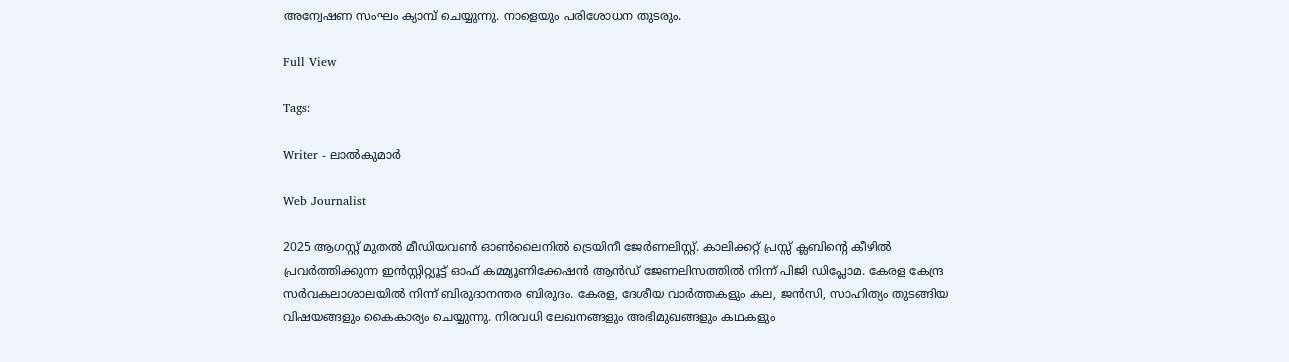അന്വേഷണ സംഘം ക്യാമ്പ് ചെയ്യുന്നു. നാളെയും പരിശോധന തുടരും.

Full View

Tags:

Writer - ലാൽകുമാർ

Web Journalist

2025 ആഗസ്റ്റ് മുതൽ മീഡിയവൺ ഓൺലൈനിൽ ട്രെയിനീ ജേർണലിസ്റ്റ്. കാലിക്കറ്റ് പ്രസ്സ് ക്ലബിന്റെ കീഴില്‍ പ്രവര്‍ത്തിക്കുന്ന ഇന്‍സ്റ്റിറ്റ്യൂട്ട് ഓഫ് കമ്മ്യൂണിക്കേഷന്‍ ആന്‍ഡ് ജേണലിസത്തിൽ നിന്ന് പിജി ഡിപ്ലോമ. കേരള കേന്ദ്ര സർവകലാശാലയിൽ നിന്ന് ബിരുദാനന്തര ബിരുദം. കേരള, ദേശീയ വാർത്തകളും കല, ജൻസി, സാഹിത്യം തുടങ്ങിയ വിഷയങ്ങളും കൈകാര്യം ചെയ്യുന്നു. നിരവധി ലേഖനങ്ങളും അഭിമുഖങ്ങളും കഥകളും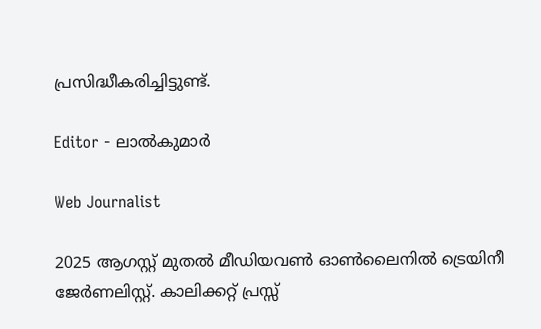പ്രസിദ്ധീകരിച്ചിട്ടുണ്ട്.

Editor - ലാൽകുമാർ

Web Journalist

2025 ആഗസ്റ്റ് മുതൽ മീഡിയവൺ ഓൺലൈനിൽ ട്രെയിനീ ജേർണലിസ്റ്റ്. കാലിക്കറ്റ് പ്രസ്സ്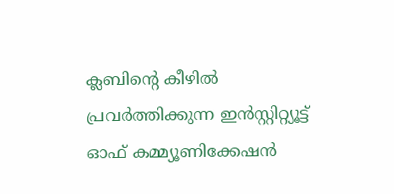ക്ലബിന്റെ കീഴില്‍ പ്രവര്‍ത്തിക്കുന്ന ഇന്‍സ്റ്റിറ്റ്യൂട്ട് ഓഫ് കമ്മ്യൂണിക്കേഷന്‍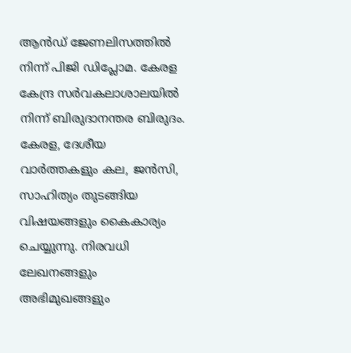ആന്‍ഡ് ജേണലിസത്തിൽ നിന്ന് പിജി ഡിപ്ലോമ. കേരള കേന്ദ്ര സർവകലാശാലയിൽ നിന്ന് ബിരുദാനന്തര ബിരുദം. കേരള, ദേശീയ വാർത്തകളും കല, ജൻസി, സാഹിത്യം തുടങ്ങിയ വിഷയങ്ങളും കൈകാര്യം ചെയ്യുന്നു. നിരവധി ലേഖനങ്ങളും അഭിമുഖങ്ങളും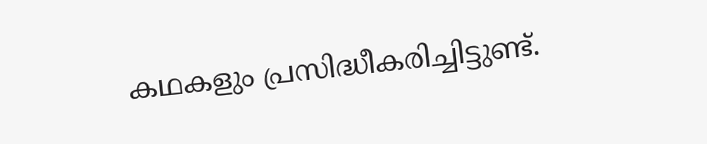കഥകളും പ്രസിദ്ധീകരിച്ചിട്ടുണ്ട്.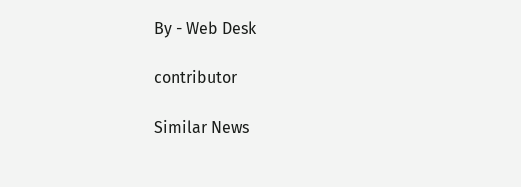By - Web Desk

contributor

Similar News